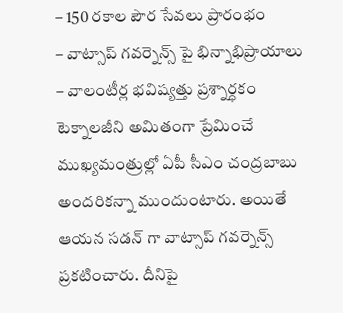– 150 రకాల పౌర సేవలు ప్రారంభం
– వాట్సాప్ గవర్నెన్స్ పై భిన్నాభిప్రాయాలు
– వాలంటీర్ల భవిష్యత్తు ప్రశ్నార్ధకం
టెక్నాలజీని అమితంగా ప్రేమించే ముఖ్యమంత్రుల్లో ఏపీ సీఎం చంద్రబాబు అందరికన్నా ముందుంటారు. అయితే ఆయన సడన్ గా వాట్సాప్ గవర్నెన్స్ ప్రకటించారు. దీనిపై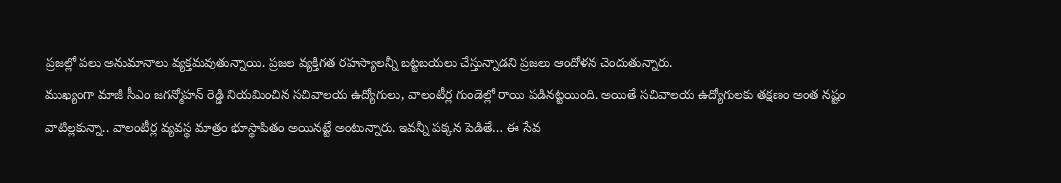ప్రజల్లో పలు అనుమానాలు వ్యక్తమవుతున్నాయి. ప్రజల వ్యక్తిగత రహస్యాలన్నీ బట్టబయలు చేస్తున్నాడని ప్రజలు ఆందోళన చెందుతున్నారు.
ముఖ్యంగా మాజీ సీఎం జగన్మోహన్ రెడ్డి నియమించిన సచివాలయ ఉద్యోగులు, వాలంటీర్ల గుండెల్లో రాయి పడినట్టయింది. అయితే సచివాలయ ఉద్యోగులకు తక్షణం అంత నష్టం వాటిల్లకున్నా.. వాలంటీర్ల వ్యవస్థ మాత్రం భూస్థాపితం అయినట్టే అంటున్నారు. ఇవన్నీ పక్కన పెడితే… ఈ సేవ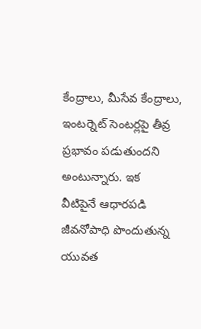కేంద్రాలు, మీసేవ కేంద్రాలు, ఇంటర్నెట్ సెంటర్లపై తీవ్ర ప్రభావం పడుతుందని అంటున్నారు. ఇక
వీటిపైనే ఆధారపడి జీవనోపాధి పొందుతున్న యువత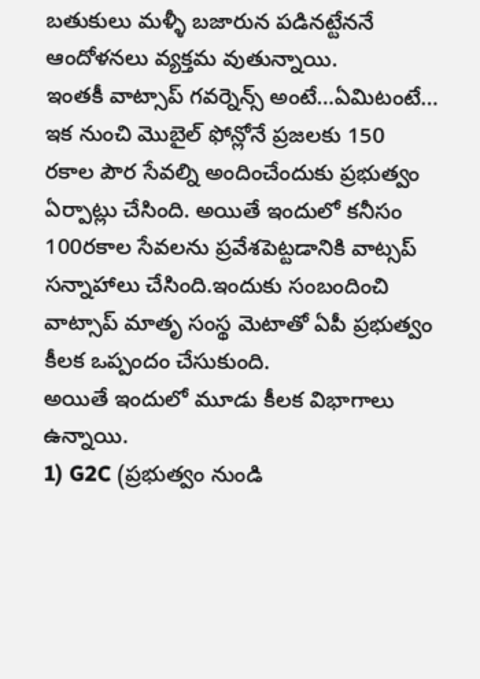బతుకులు మళ్ళీ బజారున పడినట్టేననే ఆందోళనలు వ్యక్తమ వుతున్నాయి.
ఇంతకీ వాట్సాప్ గవర్నెన్స్ అంటే…ఏమిటంటే…
ఇక నుంచి మొబైల్ ఫోన్లోనే ప్రజలకు 150 రకాల పౌర సేవల్ని అందించేందుకు ప్రభుత్వం ఏర్పాట్లు చేసింది. అయితే ఇందులో కనీసం 100రకాల సేవలను ప్రవేశపెట్టడానికి వాట్సప్ సన్నాహాలు చేసింది.ఇందుకు సంబందించి వాట్సాప్ మాతృ సంస్థ మెటాతో ఏపీ ప్రభుత్వం కీలక ఒప్పందం చేసుకుంది.
అయితే ఇందులో మూడు కీలక విభాగాలు ఉన్నాయి.
1) G2C (ప్రభుత్వం నుండి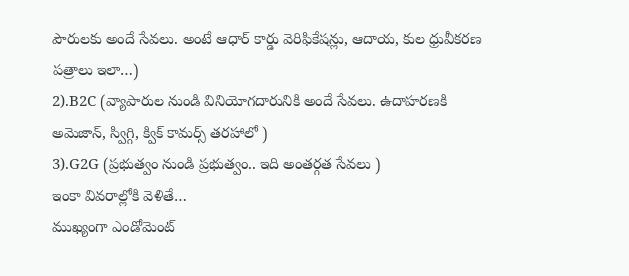పౌరులకు అందే సేవలు. అంటే ఆధార్ కార్డు వెరిఫికేషన్లు, ఆదాయ, కుల ధ్రువీకరణ పత్రాలు ఇలా…)
2).B2C (వ్యాపారుల నుండి వినియోగదారునికి అందే సేవలు. ఉదాహరణకి అమెజాన్, స్విగ్గి, క్విక్ కామర్స్ తరహాలో )
3).G2G (ప్రభుత్వం నుండి ప్రభుత్వం.. ఇది అంతర్గత సేవలు )
ఇంకా వివరాల్లోకి వెళితే…
ముఖ్యంగా ఎండోమెంట్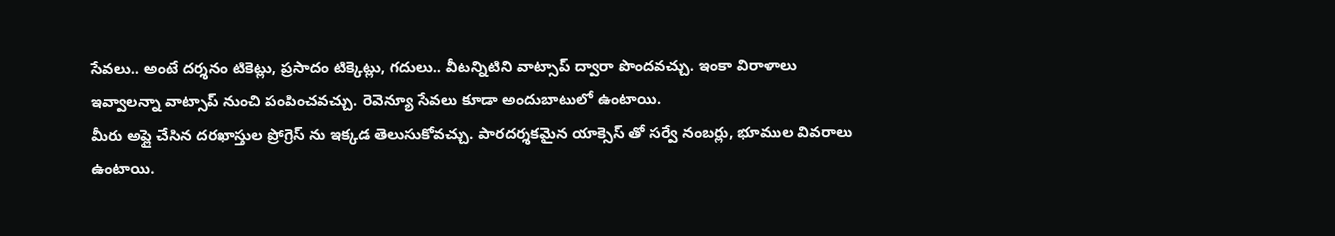సేవలు.. అంటే దర్శనం టికెట్లు, ప్రసాదం టిక్కెట్లు, గదులు.. వీటన్నిటిని వాట్సాప్ ద్వారా పొందవచ్చు. ఇంకా విరాళాలు ఇవ్వాలన్నా వాట్సాప్ నుంచి పంపించవచ్చు. రెవెన్యూ సేవలు కూడా అందుబాటులో ఉంటాయి.
మీరు అప్లై చేసిన దరఖాస్తుల ప్రోగ్రెస్ ను ఇక్కడ తెలుసుకోవచ్చు. పారదర్శకమైన యాక్సెస్ తో సర్వే నంబర్లు, భూముల వివరాలు ఉంటాయి.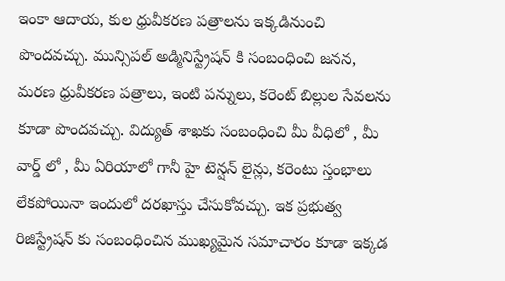ఇంకా ఆదాయ, కుల ధ్రువీకరణ పత్రాలను ఇక్కడినుంచి పొందవచ్చు. మున్సిపల్ అడ్మినిస్ట్రేషన్ కి సంబంధించి జనన, మరణ ధ్రువీకరణ పత్రాలు, ఇంటి పన్నులు, కరెంట్ బిల్లుల సేవలను కూడా పొందవచ్చు. విద్యుత్ శాఖకు సంబంధించి మీ వీధిలో , మీ వార్డ్ లో , మీ ఏరియాలో గానీ హై టెన్షన్ లైన్లు, కరెంటు స్తంభాలు లేకపోయినా ఇందులో దరఖాస్తు చేసుకోవచ్చు. ఇక ప్రభుత్వ రిజిస్ట్రేషన్ కు సంబంధించిన ముఖ్యమైన సమాచారం కూడా ఇక్కడ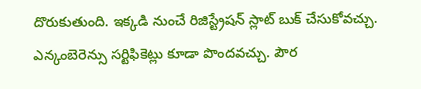దొరుకుతుంది. ఇక్కడి నుంచే రిజిస్ట్రేషన్ స్లాట్ బుక్ చేసుకోవచ్చు. ఎన్కంబెరెన్సు సర్టిఫికెట్లు కూడా పొందవచ్చు. పౌర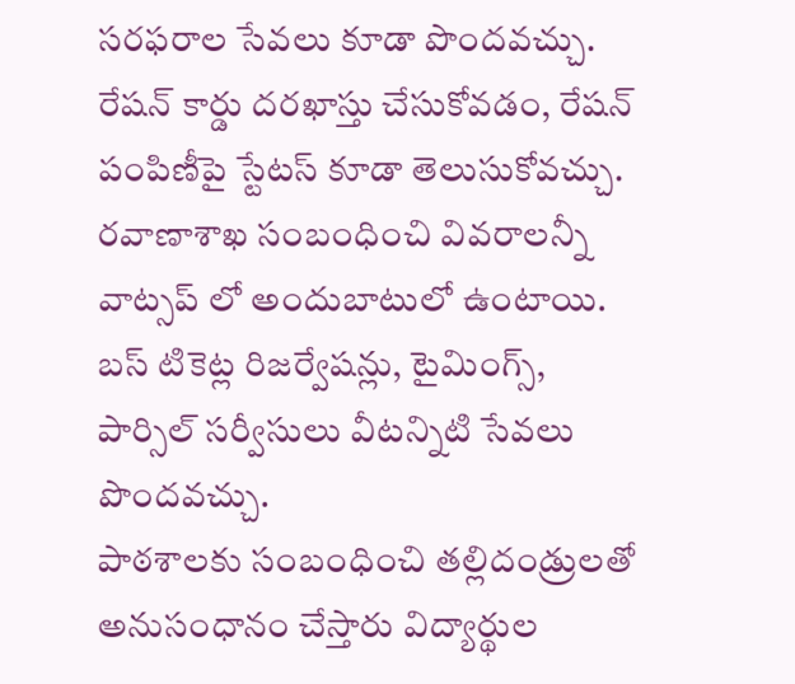సరఫరాల సేవలు కూడా పొందవచ్చు. రేషన్ కార్డు దరఖాస్తు చేసుకోవడం, రేషన్ పంపిణీపై స్టేటస్ కూడా తెలుసుకోవచ్చు. రవాణాశాఖ సంబంధించి వివరాలన్నీ వాట్సప్ లో అందుబాటులో ఉంటాయి. బస్ టికెట్ల రిజర్వేషన్లు, టైమింగ్స్, పార్సిల్ సర్వీసులు వీటన్నిటి సేవలు పొందవచ్చు.
పాఠశాలకు సంబంధించి తల్లిదండ్రులతో అనుసంధానం చేస్తారు విద్యార్థుల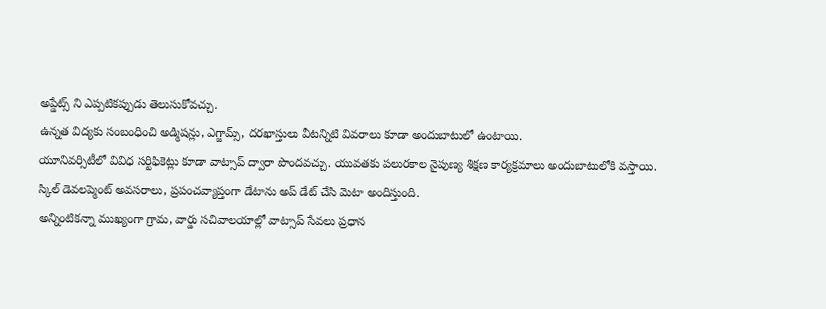అప్డేట్స్ ని ఎప్పటికప్పుడు తెలుసుకోవచ్చు.
ఉన్నత విద్యకు సంబంధించి అడ్మిషన్లు, ఎగ్జామ్స్, దరఖాస్తులు వీటన్నిటి వివరాలు కూడా అందుబాటులో ఉంటాయి.
యూనివర్సిటీలో వివిధ సర్టిఫికెట్లు కూడా వాట్సాప్ ద్వారా పొందవచ్చు. యువతకు పలురకాల నైపుణ్య శిక్షణ కార్యక్రమాలు అందుబాటులోకి వస్తాయి. స్కిల్ డెవలప్మెంట్ అవసరాలు, ప్రపంచవ్యాప్తంగా డేటాను అప్ డేట్ చేసి మెటా అందిస్తుంది.
అన్నింటికన్నా ముఖ్యంగా గ్రామ, వార్డు సచివాలయాల్లో వాట్సాప్ సేవలు ప్రధాన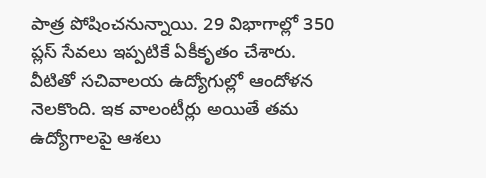పాత్ర పోషించనున్నాయి. 29 విభాగాల్లో 350 ప్లస్ సేవలు ఇప్పటికే ఏకీకృతం చేశారు. వీటితో సచివాలయ ఉద్యోగుల్లో ఆందోళన నెలకొంది. ఇక వాలంటీర్లు అయితే తమ ఉద్యోగాలపై ఆశలు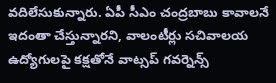వదిలేసుకున్నారు. ఏపీ సీఎం చంద్రబాబు కావాలనే ఇదంతా చేస్తున్నారని, వాలంటీర్లు సచివాలయ ఉద్యోగులపై కక్షతోనే వాట్సప్ గవర్నెన్స్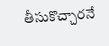తీసుకొచ్చారనే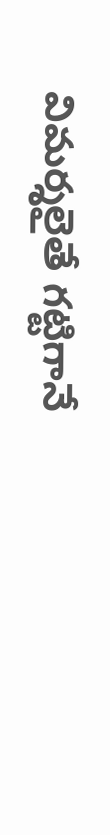విమర్శలైతే గట్టిగానే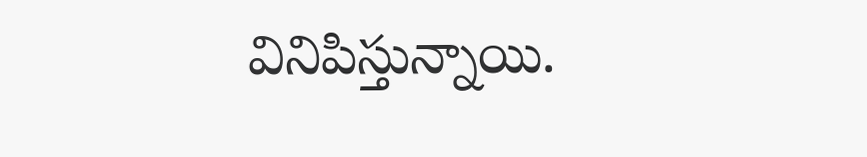వినిపిస్తున్నాయి.